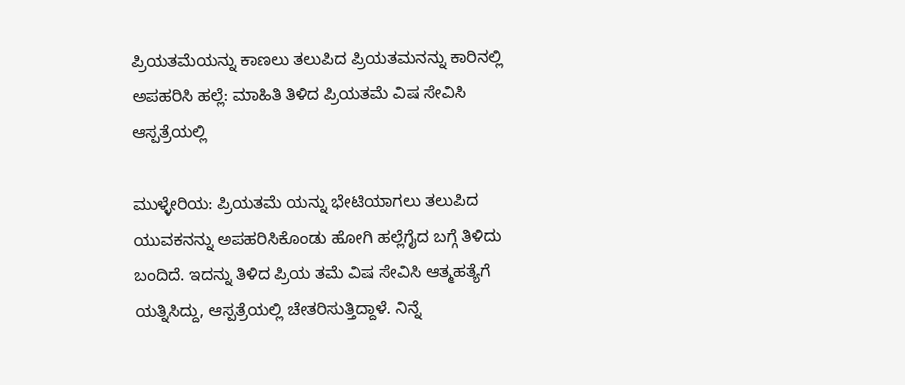ಪ್ರಿಯತಮೆಯನ್ನು ಕಾಣಲು ತಲುಪಿದ ಪ್ರಿಯತಮನನ್ನು ಕಾರಿನಲ್ಲಿ ಅಪಹರಿಸಿ ಹಲ್ಲೆ: ಮಾಹಿತಿ ತಿಳಿದ ಪ್ರಿಯತಮೆ ವಿಷ ಸೇವಿಸಿ ಆಸ್ಪತ್ರೆಯಲ್ಲಿ

ಮುಳ್ಳೇರಿಯ: ಪ್ರಿಯತಮೆ ಯನ್ನು ಭೇಟಿಯಾಗಲು ತಲುಪಿದ ಯುವಕನನ್ನು ಅಪಹರಿಸಿಕೊಂಡು ಹೋಗಿ ಹಲ್ಲೆಗೈದ ಬಗ್ಗೆ ತಿಳಿದು ಬಂದಿದೆ. ಇದನ್ನು ತಿಳಿದ ಪ್ರಿಯ ತಮೆ ವಿಷ ಸೇವಿಸಿ ಆತ್ಮಹತ್ಯೆಗೆ ಯತ್ನಿಸಿದ್ದು, ಆಸ್ಪತ್ರೆಯಲ್ಲಿ ಚೇತರಿಸುತ್ತಿದ್ದಾಳೆ. ನಿನ್ನೆ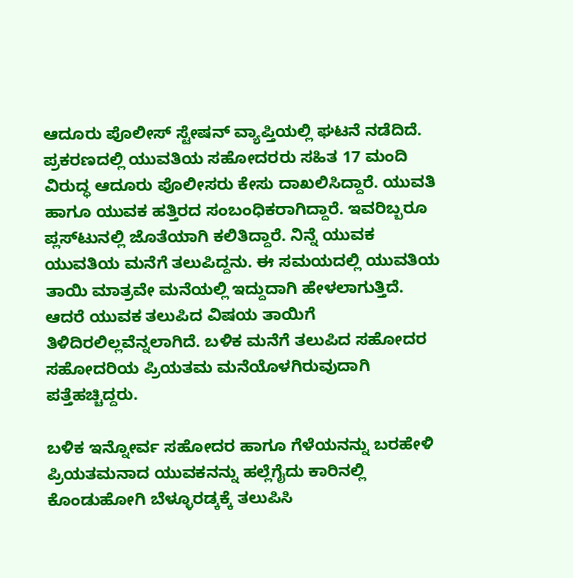ಆದೂರು ಪೊಲೀಸ್ ಸ್ಟೇಷನ್ ವ್ಯಾಪ್ತಿಯಲ್ಲಿ ಘಟನೆ ನಡೆದಿದೆ. ಪ್ರಕರಣದಲ್ಲಿ ಯುವತಿಯ ಸಹೋದರರು ಸಹಿತ 17 ಮಂದಿ ವಿರುದ್ಧ ಆದೂರು ಪೊಲೀಸರು ಕೇಸು ದಾಖಲಿಸಿದ್ದಾರೆ. ಯುವತಿ ಹಾಗೂ ಯುವಕ ಹತ್ತಿರದ ಸಂಬಂಧಿಕರಾಗಿದ್ದಾರೆ. ಇವರಿಬ್ಬರೂ ಪ್ಲಸ್‌ಟುನಲ್ಲಿ ಜೊತೆಯಾಗಿ ಕಲಿತಿದ್ದಾರೆ. ನಿನ್ನೆ ಯುವಕ ಯುವತಿಯ ಮನೆಗೆ ತಲುಪಿದ್ದನು. ಈ ಸಮಯದಲ್ಲಿ ಯುವತಿಯ ತಾಯಿ ಮಾತ್ರವೇ ಮನೆಯಲ್ಲಿ ಇದ್ದುದಾಗಿ ಹೇಳಲಾಗುತ್ತಿದೆ. ಆದರೆ ಯುವಕ ತಲುಪಿದ ವಿಷಯ ತಾಯಿಗೆ ತಿಳಿದಿರಲಿಲ್ಲವೆನ್ನಲಾಗಿದೆ. ಬಳಿಕ ಮನೆಗೆ ತಲುಪಿದ ಸಹೋದರ ಸಹೋದರಿಯ ಪ್ರಿಯತಮ ಮನೆಯೊಳಗಿರುವುದಾಗಿ ಪತ್ತೆಹಚ್ಚಿದ್ದರು.

ಬಳಿಕ ಇನ್ನೋರ್ವ ಸಹೋದರ ಹಾಗೂ ಗೆಳೆಯನನ್ನು ಬರಹೇಳಿ ಪ್ರಿಯತಮನಾದ ಯುವಕನನ್ನು ಹಲ್ಲೆಗೈದು ಕಾರಿನಲ್ಲಿ ಕೊಂಡುಹೋಗಿ ಬೆಳ್ಳೂರಡ್ಕಕ್ಕೆ ತಲುಪಿಸಿ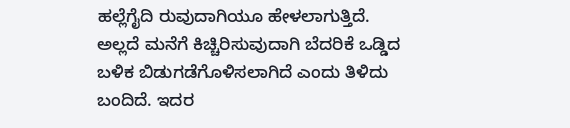ಹಲ್ಲೆಗೈದಿ ರುವುದಾಗಿಯೂ ಹೇಳಲಾಗುತ್ತಿದೆ. ಅಲ್ಲದೆ ಮನೆಗೆ ಕಿಚ್ಚಿರಿಸುವುದಾಗಿ ಬೆದರಿಕೆ ಒಡ್ಡಿದ ಬಳಿಕ ಬಿಡುಗಡೆಗೊಳಿಸಲಾಗಿದೆ ಎಂದು ತಿಳಿದು ಬಂದಿದೆ. ಇದರ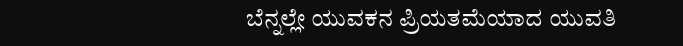ಬೆನ್ನಲ್ಲೇ ಯುವಕನ ಪ್ರಿಯತಮೆಯಾದ ಯುವತಿ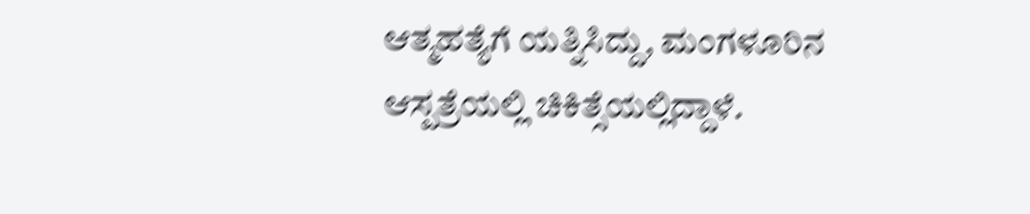ಆತ್ಮಹತ್ಯೆಗೆ ಯತ್ನಿಸಿದ್ದು, ಮಂಗಳೂರಿನ ಆಸ್ಪತ್ರೆಯಲ್ಲಿ ಚಿಕಿತ್ಸೆಯಲ್ಲಿದ್ದಾಳೆ.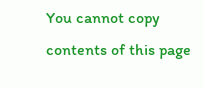You cannot copy contents of this page